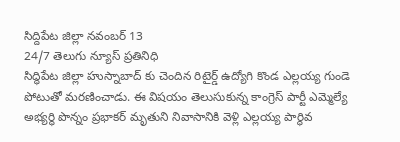సిద్దిపేట జిల్లా నవంబర్ 13
24/7 తెలుగు న్యూస్ ప్రతినిధి
సిద్ధిపేట జిల్లా హుస్నాబాద్ కు చెందిన రిటైర్డ్ ఉద్యోగి కొండ ఎల్లయ్య గుండె పోటుతో మరణించాడు. ఈ విషయం తెలుసుకున్న కాంగ్రెస్ పార్టీ ఎమ్మెల్యే అభ్యర్ధి పొన్నం ప్రభాకర్ మృతుని నివాసానికి వెళ్లి ఎల్లయ్య పార్థివ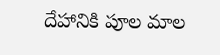దేహానికి పూల మాల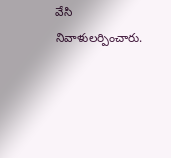వేసి నివాళులర్పించారు.